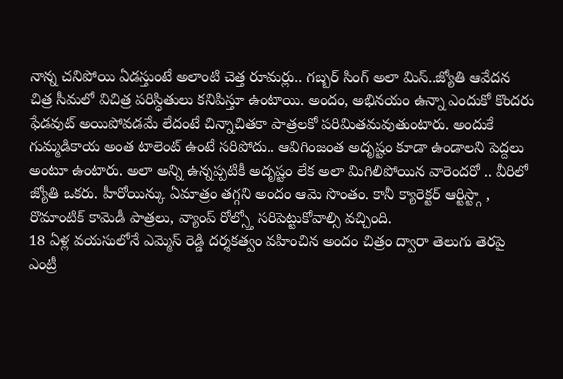నాన్న చనిపోయి ఏడస్తుంటే అలాంటి చెత్త రూమర్లు.. గబ్బర్ సింగ్ అలా మిస్..జ్యోతి ఆవేదన
చిత్ర సీమలో విచిత్ర పరిస్ధితులు కనిపిస్తూ ఉంటాయి. అందం, అభినయం ఉన్నా ఎందుకో కొందరు ఫేడవుట్ అయిపోవడమే లేదంటే చిన్నాచితకా పాత్రలకో పరిమితమవుతుంటారు. అందుకే గుమ్మడికాయ అంత టాలెంట్ ఉంటే సరిపోదు.. ఆవిగింజంత అదృష్టం కూడా ఉండాలని పెద్దలు అంటూ ఉంటారు. అలా అన్ని ఉన్నప్పటికీ అదృష్టం లేక అలా మిగిలిపోయిన వారెందరో .. వీరిలో జ్యోతి ఒకరు. హీరోయిన్కు ఏమాత్రం తగ్గని అందం ఆమె సొంతం. కానీ క్యారెక్టర్ ఆర్టిస్ట్గా , రొమాంటిక్ కామెడీ పాత్రలు, వ్యాంప్ రోల్స్తో సరిపెట్టుకోవాల్సి వచ్చింది.
18 ఏళ్ల వయసులోనే ఎమ్మెస్ రెడ్డి దర్శకత్వం వహించిన అందం చిత్రం ద్వారా తెలుగు తెరపై ఎంట్రీ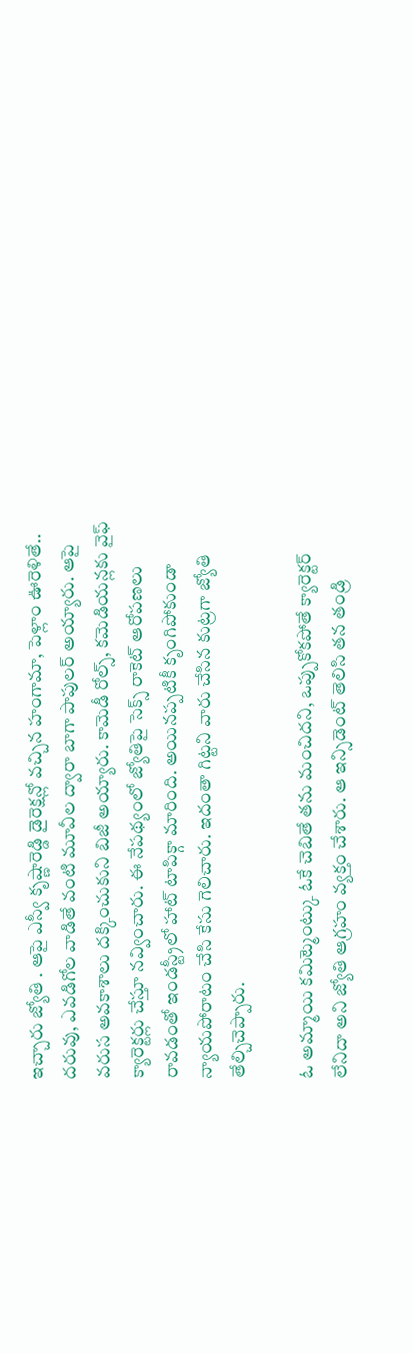ఇచ్చారు జ్యోతి . ఆపై ఎస్వీ కృష్ణారెడ్డి డైరెక్షన్లో వచ్చిన హంగామా, పెళ్లాం ఊరెళితే.. దరువు, ఎవడిగోల వాడితే వంటి మూవీల ద్వారా బాగా పాపులర్ అయ్యారు. ఆపై వరుస అవకాశాలు దక్కించుకుని బిజీ అయ్యారు. కామెడీ రోల్స్, కమెడియన్లకు వైఫ్ క్యారెక్టర్లు చేస్తూ నవ్వించారు. ఈ నేపథ్యంలో జ్యోతిపై సెక్స్ రాకెట్ ఆరోపణలు రావడంతో ఇండస్ట్రీలో హాట్ టాపిక్గా మారింది. అయినప్పటికీ కృంగిపోకుండా న్యాయపోరాటం చేసి కేసు గెలిచారు. ఇదంతా గిట్టని వారు చేసిన కుట్రగా జ్యోతి తేల్చిచెప్పారు.

ఓ అమ్మాయి కమిట్మెంట్కు ఓకే చెబితే తను మంచిదని, ఒప్పుకోకపోతే క్యారెక్టర్ లేనిదా అని జ్యోతి ఆగ్రహం వ్యక్తం చేశారు. ఆ ఇన్సిడెంట్ తెలిసి తన తండ్రి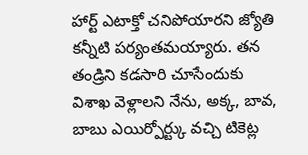హార్ట్ ఎటాక్తో చనిపోయారని జ్యోతి కన్నీటి పర్యంతమయ్యారు. తన తండ్రిని కడసారి చూసేందుకు విశాఖ వెళ్లాలని నేను, అక్క, బావ, బాబు ఎయిర్పోర్ట్కు వచ్చి టికెట్ల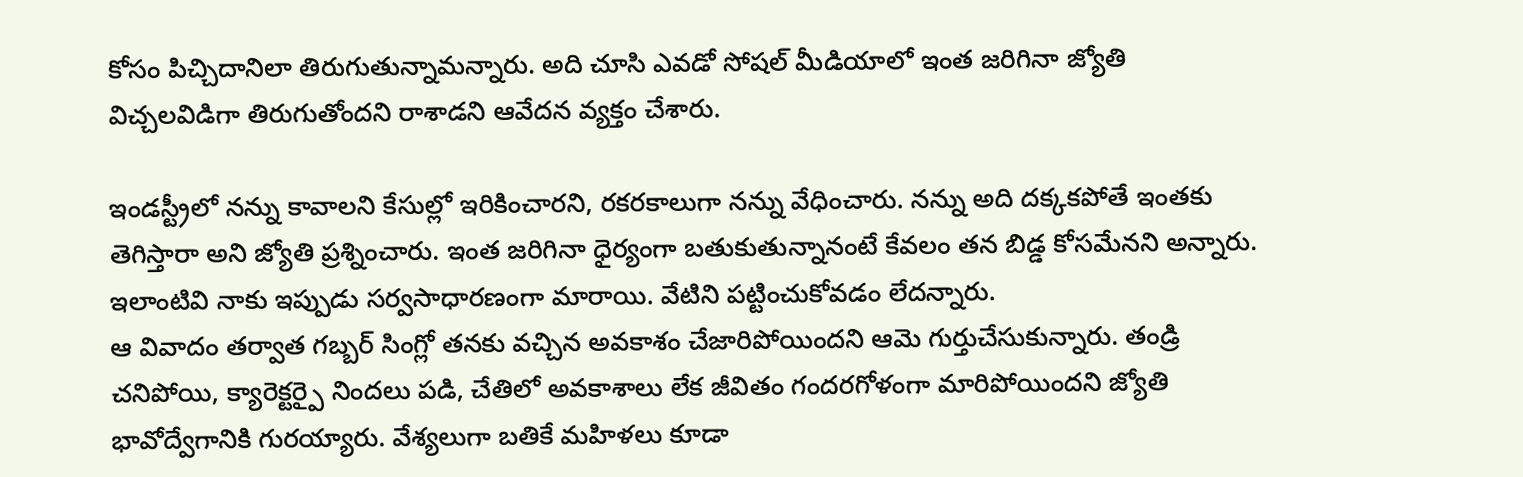కోసం పిచ్చిదానిలా తిరుగుతున్నామన్నారు. అది చూసి ఎవడో సోషల్ మీడియాలో ఇంత జరిగినా జ్యోతి విచ్చలవిడిగా తిరుగుతోందని రాశాడని ఆవేదన వ్యక్తం చేశారు.

ఇండస్ట్రీలో నన్ను కావాలని కేసుల్లో ఇరికించారని, రకరకాలుగా నన్ను వేధించారు. నన్ను అది దక్కకపోతే ఇంతకు తెగిస్తారా అని జ్యోతి ప్రశ్నించారు. ఇంత జరిగినా ధైర్యంగా బతుకుతున్నానంటే కేవలం తన బిడ్డ కోసమేనని అన్నారు. ఇలాంటివి నాకు ఇప్పుడు సర్వసాధారణంగా మారాయి. వేటిని పట్టించుకోవడం లేదన్నారు.
ఆ వివాదం తర్వాత గబ్బర్ సింగ్లో తనకు వచ్చిన అవకాశం చేజారిపోయిందని ఆమె గుర్తుచేసుకున్నారు. తండ్రి చనిపోయి, క్యారెక్టర్పై నిందలు పడి, చేతిలో అవకాశాలు లేక జీవితం గందరగోళంగా మారిపోయిందని జ్యోతి భావోద్వేగానికి గురయ్యారు. వేశ్యలుగా బతికే మహిళలు కూడా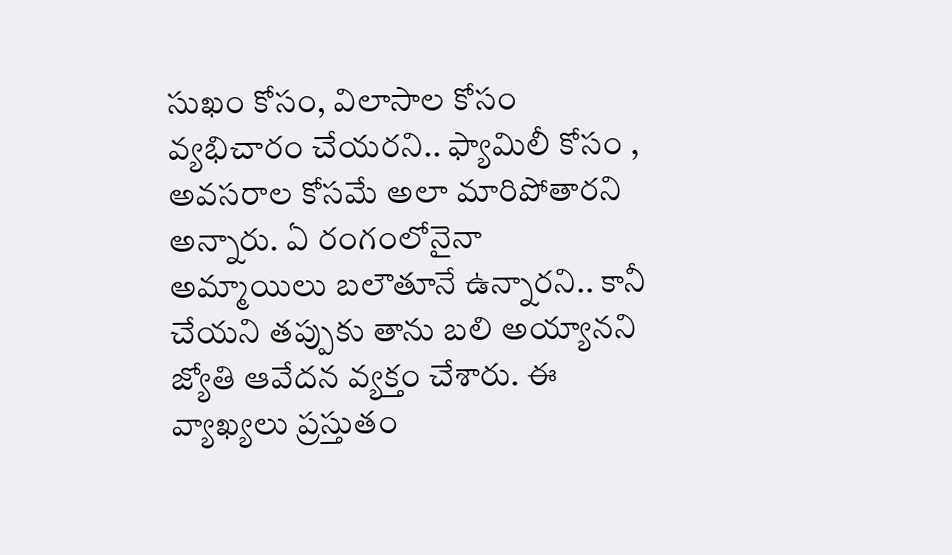సుఖం కోసం, విలాసాల కోసం వ్యభిచారం చేయరని.. ఫ్యామిలీ కోసం , అవసరాల కోసమే అలా మారిపోతారని అన్నారు. ఏ రంగంలోనైనా అమ్మాయిలు బలౌతూనే ఉన్నారని.. కానీ చేయని తప్పుకు తాను బలి అయ్యానని జ్యోతి ఆవేదన వ్యక్తం చేశారు. ఈ వ్యాఖ్యలు ప్రస్తుతం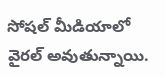సోషల్ మీడియాలో వైరల్ అవుతున్నాయి.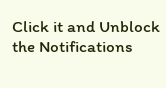Click it and Unblock the Notifications